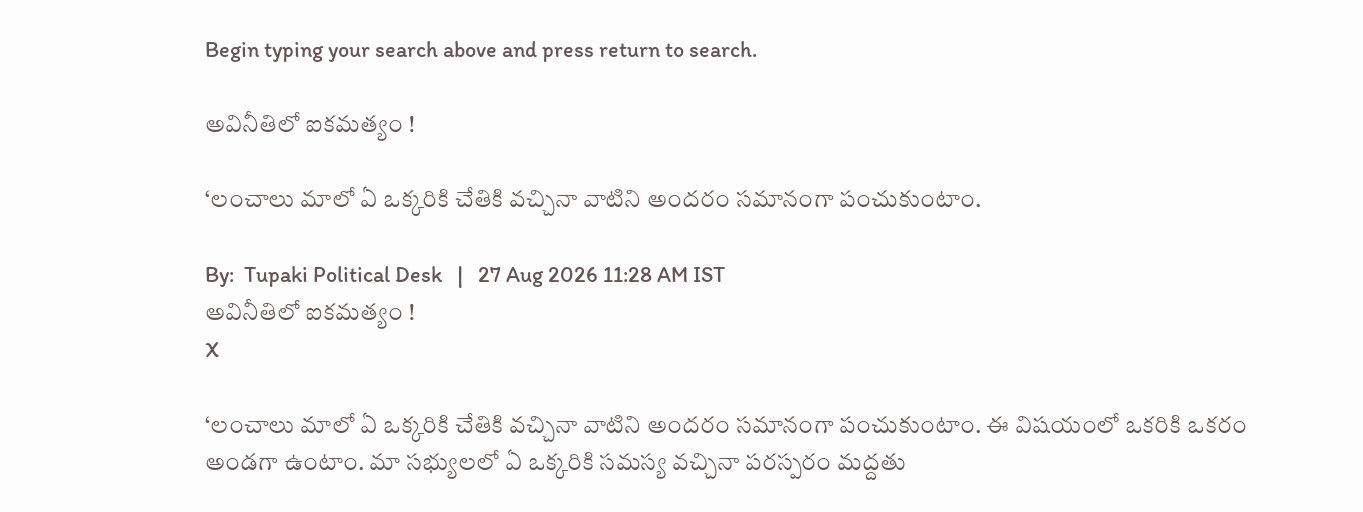Begin typing your search above and press return to search.

అవినీతిలో ఐకమత్యం !

‘లంచాలు మాలో ఏ ఒక్కరికి చేతికి వచ్చినా వాటిని అందరం సమానంగా పంచుకుంటాం.

By:  Tupaki Political Desk   |   27 Aug 2026 11:28 AM IST
అవినీతిలో ఐకమత్యం !
X

‘లంచాలు మాలో ఏ ఒక్కరికి చేతికి వచ్చినా వాటిని అందరం సమానంగా పంచుకుంటాం. ఈ విషయంలో ఒకరికి ఒకరం అండగా ఉంటాం. మా సభ్యులలో ఏ ఒక్కరికి సమస్య వచ్చినా పరస్పరం మద్దతు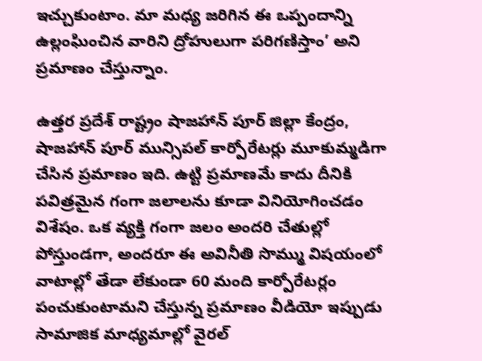ఇచ్చుకుంటాం. మా మధ్య జరిగిన ఈ ఒప్పందాన్ని ఉల్లంఘించిన వారిని ద్రోహులుగా పరిగణిస్తాం’ అని ప్రమాణం చేస్తున్నాం.

ఉత్తర ప్రదేశ్ రాష్ట్రం షాజహాన్ పూర్ జిల్లా కేంద్రం, షాజహాన్ పూర్ మున్సిపల్ కార్పోరేటర్లు మూకుమ్మడిగా చేసిన ప్రమాణం ఇది. ఉట్టి ప్రమాణమే కాదు దీనికి పవిత్రమైన గంగా జలాలను కూడా వినియోగించడం విశేషం. ఒక వ్యక్తి గంగా జలం అందరి చేతుల్లో పోస్తుండగా, అందరూ ఈ అవినీతి సొమ్ము విషయంలో వాటాల్లో తేడా లేకుండా 60 మంది కార్పోరేటర్లం పంచుకుంటామని చేస్తున్న ప్రమాణం వీడియో ఇప్పుడు సామాజిక మాధ్యమాల్లో వైరల్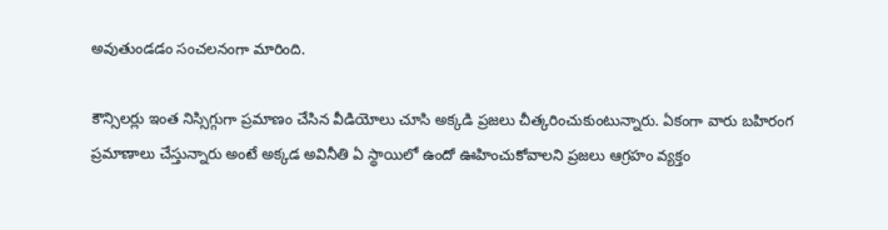అవుతుండడం సంచలనంగా మారింది.

కౌన్సిలర్లు ఇంత నిస్సిగ్గుగా ప్రమాణం చేసిన వీడియోలు చూసి అక్కడి ప్రజలు చీత్కరించుకుంటున్నారు. ఏకంగా వారు బహిరంగ ప్రమాణాలు చేస్తున్నారు అంటే అక్కడ అవినీతి ఏ స్థాయిలో ఉందో ఊహించుకోవాలని ప్రజలు ఆగ్రహం వ్యక్తం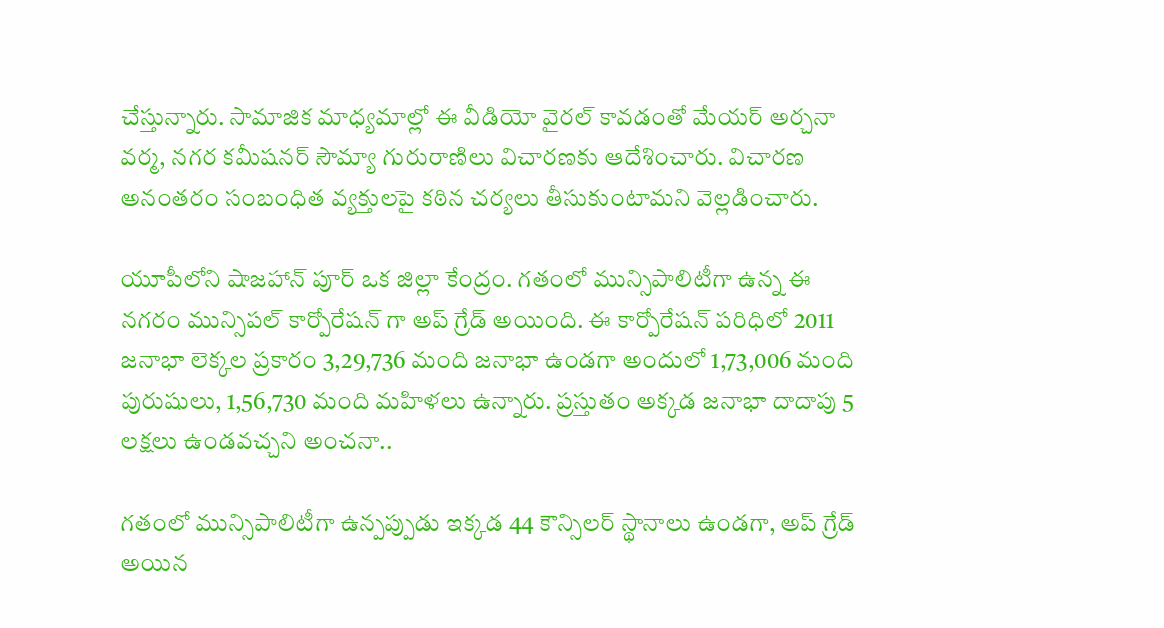చేస్తున్నారు. సామాజిక మాధ్యమాల్లో ఈ వీడియో వైరల్ కావడంతో మేయర్ అర్చనా వర్మ, నగర కమీషనర్ సౌమ్యా గురురాణిలు విచారణకు ఆదేశించారు. విచారణ అనంతరం సంబంధిత వ్యక్తులపై కఠిన చర్యలు తీసుకుంటామని వెల్లడించారు.

యూపీలోని షాజహాన్ పూర్ ఒక జిల్లా కేంద్రం. గతంలో మున్సిపాలిటీగా ఉన్న ఈ నగరం మున్సిపల్ కార్పోరేషన్ గా అప్ గ్రేడ్ అయింది. ఈ కార్పోరేషన్ పరిధిలో 2011 జనాభా లెక్కల ప్రకారం 3,29,736 మంది జనాభా ఉండగా అందులో 1,73,006 మంది పురుషులు, 1,56,730 మంది మహిళలు ఉన్నారు. ప్రస్తుతం అక్కడ జనాభా దాదాపు 5 లక్షలు ఉండవచ్చని అంచనా..

గతంలో మున్సిపాలిటీగా ఉన్పప్పుడు ఇక్కడ 44 కౌన్సిలర్ స్థానాలు ఉండగా, అప్ గ్రేడ్ అయిన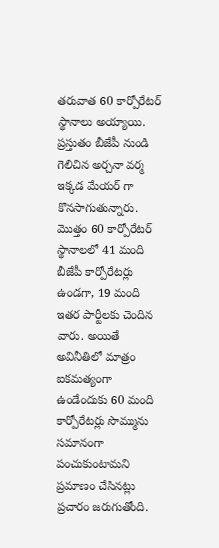తరువాత 60 కార్పోరేటర్ స్థానాలు అయ్యాయి. ప్రస్తుతం బీజేపీ నుండి గెలిచిన అర్చనా వర్మ ఇక్కడ మేయర్ గా కొనసాగుతున్నారు. మొత్తం 60 కార్పోరేటర్ స్థానాలలో 41 మంది బీజేపీ కార్పోరేటర్లు ఉండగా, 19 మంది ఇతర పార్టీలకు చెందిన వారు. అయితే అవినీతిలో మాత్రం ఐకమత్యంగా ఉండేందుకు 60 మంది కార్పోరేటర్లు సొమ్మును సమానంగా పంచుకుంటామని ప్రమాణం చేసినట్లు ప్రచారం జరుగుతోంది.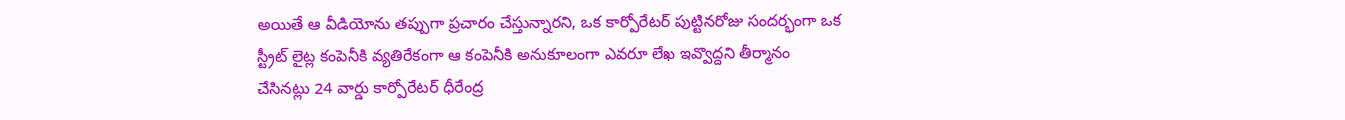అయితే ఆ వీడియోను తప్పుగా ప్రచారం చేస్తున్నారని, ఒక కార్పోరేటర్ పుట్టినరోజు సందర్భంగా ఒక స్ట్రీట్ లైట్ల కంపెనీకి వ్యతిరేకంగా ఆ కంపెనీకి అనుకూలంగా ఎవరూ లేఖ ఇవ్వొద్దని తీర్మానం చేసినట్లు 24 వార్డు కార్పోరేటర్ ధీరేంద్ర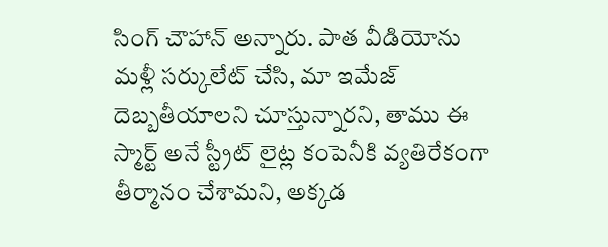సింగ్ చౌహాన్ అన్నారు. పాత వీడియోను మళ్లీ సర్కులేట్ చేసి, మా ఇమేజ్ దెబ్బతీయాలని చూస్తున్నారని, తాము ఈ స్మార్ట్ అనే స్ట్రీట్ లైట్ల కంపెనీకి వ్యతిరేకంగా తీర్మానం చేశామని, అక్కడ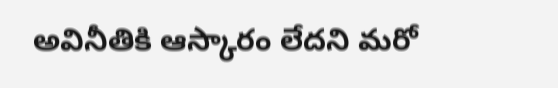అవినీతికి ఆస్కారం లేదని మరో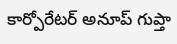కార్పోరేటర్ అనూప్ గుప్తా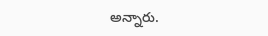అన్నారు.